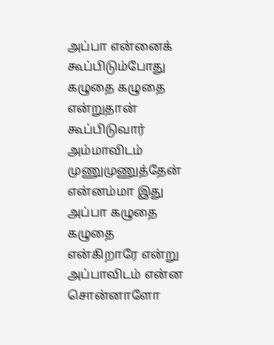அப்பா என்னைக்
கூப்பிடும்போது
கழுதை கழுதை என்றுதான்
கூப்பிடுவார்
அம்மாவிடம் முணுமுணுத்தேன்
என்னம்மா இது
அப்பா கழுதை கழுதை
என்கிறாரே என்று
அப்பாவிடம் என்ன சொன்னாளோ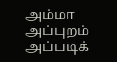அம்மா
அப்புறம்
அப்படிக்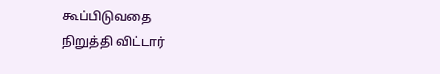கூப்பிடுவதை
நிறுத்தி விட்டார்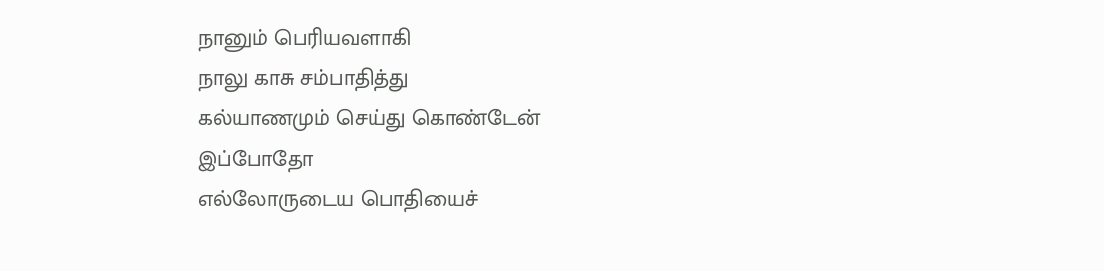நானும் பெரியவளாகி
நாலு காசு சம்பாதித்து
கல்யாணமும் செய்து கொண்டேன்
இப்போதோ
எல்லோருடைய பொதியைச்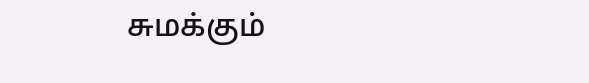சுமக்கும்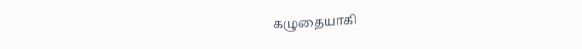கழுதையாகி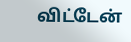விட்டேன்